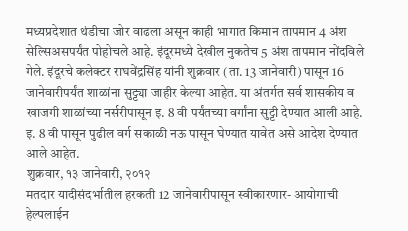मध्यप्रदेशात थंडीचा जोर वाढला असून काही भागात किमान तापमान 4 अंश सेल्सिअसपर्यंत पोहोचले आहे. इंदूरमध्ये देखील नुकतेच 5 अंश तापमान नोंदविले गेले. इंदूरचे कलेक्टर राघवेंद्रसिंह यांनी शुक्रवार (ता. 13 जानेवारी) पासून 16 जानेवारीपर्यंत शाळांना सुट्ट्या जाहीर केल्या आहेत. या अंतर्गत सर्व शासकीय व खाजगी शाळांच्या नर्सरीपासून इ. 8 वी पर्यंतच्या वर्गांना सुट्टी देण्यात आली आहे. इ. 8 वी पासून पुढील वर्ग सकाळी नऊ पासून घेण्यात यावेत असे आदेश देण्यात आले आहेत.
शुक्रवार, १३ जानेवारी, २०१२
मतदार यादीसंदर्भातील हरकती 12 जानेवारीपासून स्वीकारणार- आयोगाची हेल्पलाईन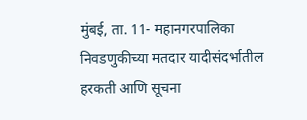मुंबई, ता. 11- महानगरपालिका निवडणुकीच्या मतदार यादीसंदर्भातील हरकती आणि सूचना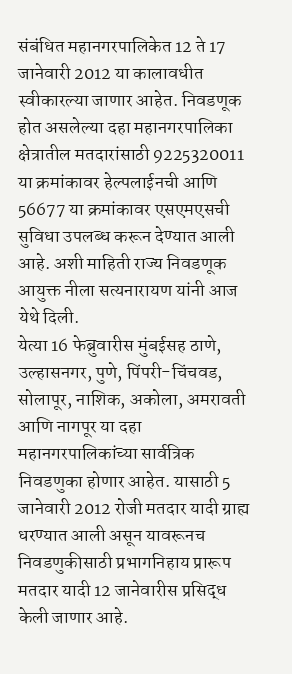संबंधित महानगरपालिकेत 12 ते 17 जानेवारी 2012 या कालावधीत स्वीकारल्या जाणार आहेत. निवडणूक होत असलेल्या दहा महानगरपालिका क्षेत्रातील मतदारांसाठी 9225320011 या क्रमांकावर हेल्पलाईनची आणि 56677 या क्रमांकावर एसएमएसची सुविधा उपलब्ध करून देण्यात आली आहे. अशी माहिती राज्य निवडणूक आयुक्त नीला सत्यनारायण यांनी आज येथे दिली.
येत्या 16 फेब्रुवारीस मुंबईसह ठाणे, उल्हासनगर, पुणे, पिंपरी-चिंचवड, सोलापूर, नाशिक, अकोला, अमरावती आणि नागपूर या दहा महानगरपालिकांच्या सार्वत्रिक निवडणुका होणार आहेत. यासाठी 5 जानेवारी 2012 रोजी मतदार यादी ग्राह्य धरण्यात आली असून यावरूनच निवडणुकीसाठी प्रभागनिहाय प्रारूप मतदार यादी 12 जानेवारीस प्रसिद्ध केली जाणार आहे.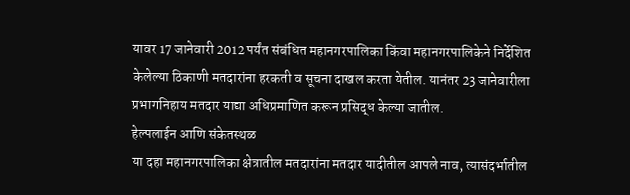यावर 17 जानेवारी 2012 पर्यंत संबंधित महानगरपालिका किंवा महानगरपालिकेने निर्देशित केलेल्या ठिकाणी मतदारांना हरकती व सूचना दाखल करता येतील. यानंतर 23 जानेवारीला प्रभागनिहाय मतदार याद्या अधिप्रमाणित करून प्रसिद्ध केल्या जातील.
हेल्पलाईन आणि संकेतस्थळ
या दहा महानगरपालिका क्षेत्रातील मतदारांना मतदार यादीतील आपले नाव, त्यासंदर्भातील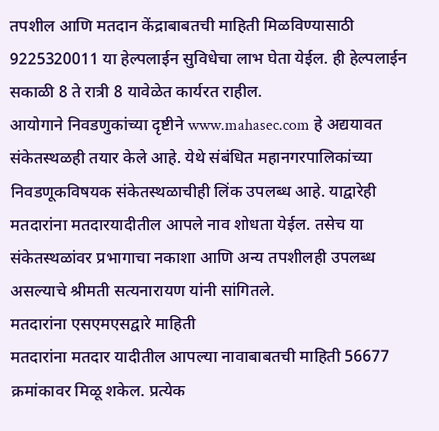तपशील आणि मतदान केंद्राबाबतची माहिती मिळविण्यासाठी 9225320011 या हेल्पलाईन सुविधेचा लाभ घेता येईल. ही हेल्पलाईन सकाळी 8 ते रात्री 8 यावेळेत कार्यरत राहील.
आयोगाने निवडणुकांच्या दृष्टीने www.mahasec.com हे अद्ययावत संकेतस्थळही तयार केले आहे. येथे संबंधित महानगरपालिकांच्या निवडणूकविषयक संकेतस्थळाचीही लिंक उपलब्ध आहे. याद्वारेही मतदारांना मतदारयादीतील आपले नाव शोधता येईल. तसेच या संकेतस्थळांवर प्रभागाचा नकाशा आणि अन्य तपशीलही उपलब्ध असल्याचे श्रीमती सत्यनारायण यांनी सांगितले.
मतदारांना एसएमएसद्वारे माहिती
मतदारांना मतदार यादीतील आपल्या नावाबाबतची माहिती 56677 क्रमांकावर मिळू शकेल. प्रत्येक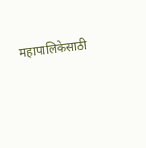महापालिकेसाठी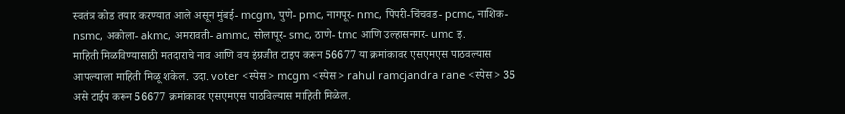स्वतंत्र कोड तयार करण्यात आले असून मुंबई- mcgm, पुणे- pmc, नागपूर- nmc, पिंपरी-चिंचवड- pcmc, नाशिक- nsmc, अकोला- akmc, अमरावती- ammc, सोलापूर- smc, ठाणे- tmc आणि उल्हासनगर- umc इ.
माहिती मिळविण्यासाठी मतदाराचे नाव आणि वय इंग्रजीत टाइप करून 56677 या क्रमांकावर एसएमएस पाठवल्यास आपल्याला माहिती मिळू शकेल. उदा. voter <स्पेस> mcgm <स्पेस> rahul ramcjandra rane <स्पेस> 35 असे टाईप करून 56677 क्रमांकावर एसएमएस पाठविल्यास माहिती मिळेल.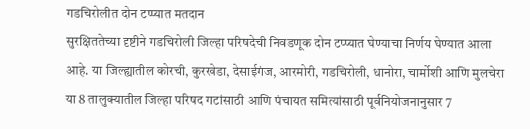गडचिरोलीत दोन टप्प्यात मतदान
सुरक्षिततेच्या दृष्टीने गडचिरोली जिल्हा परिषदेची निवडणूक दोन टप्प्यात घेण्याचा निर्णय घेण्यात आला आहे. या जिल्ह्यातील कोरची, कुरखेडा, देसाईगंज, आरमोरी, गडचिरोली, धानोरा, चार्मोशी आणि मुलचेरा या 8 तालुक्यातील जिल्हा परिषद गटांसाठी आणि पंचायत समित्यांसाठी पूर्वनियोजनानुसार 7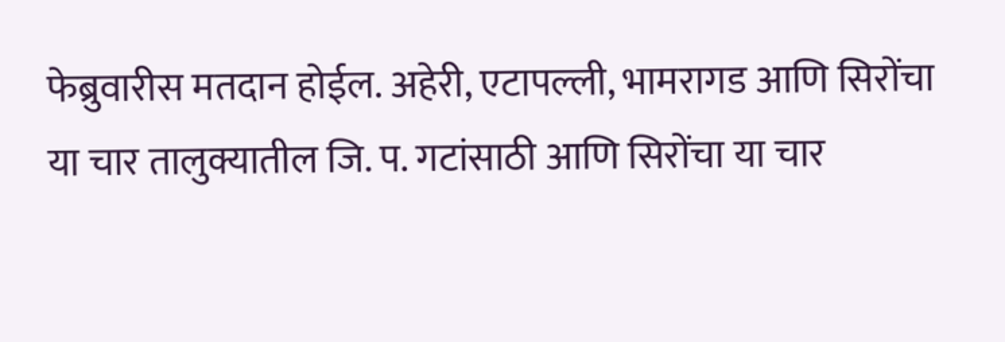फेब्रुवारीस मतदान होईल. अहेरी, एटापल्ली, भामरागड आणि सिरोंचा या चार तालुक्यातील जि. प. गटांसाठी आणि सिरोंचा या चार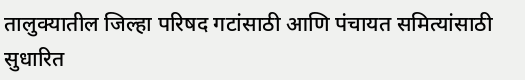तालुक्यातील जिल्हा परिषद गटांसाठी आणि पंचायत समित्यांसाठी सुधारित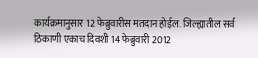कार्यक्रमानुसार 12 फेब्रुवारीस मतदान होईल. जिल्ह्यातील सर्व ठिकाणी एकाच दिवशी 14 फेब्रुवारी 2012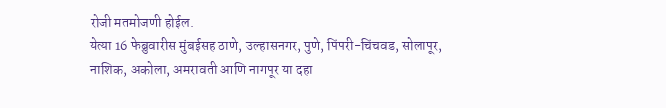रोजी मतमोजणी होईल.
येत्या 16 फेब्रुवारीस मुंबईसह ठाणे, उल्हासनगर, पुणे, पिंपरी-चिंचवड, सोलापूर, नाशिक, अकोला, अमरावती आणि नागपूर या दहा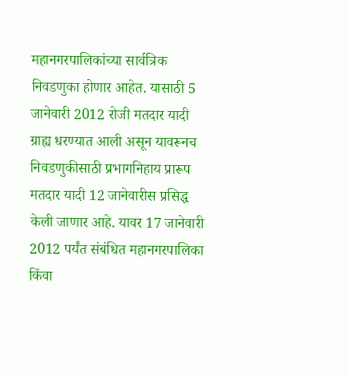महानगरपालिकांच्या सार्वत्रिक निवडणुका होणार आहेत. यासाठी 5 जानेवारी 2012 रोजी मतदार यादी ग्राह्य धरण्यात आली असून यावरूनच निवडणुकीसाठी प्रभागनिहाय प्रारूप मतदार यादी 12 जानेवारीस प्रसिद्ध केली जाणार आहे. यावर 17 जानेवारी 2012 पर्यंत संबंधित महानगरपालिका किंवा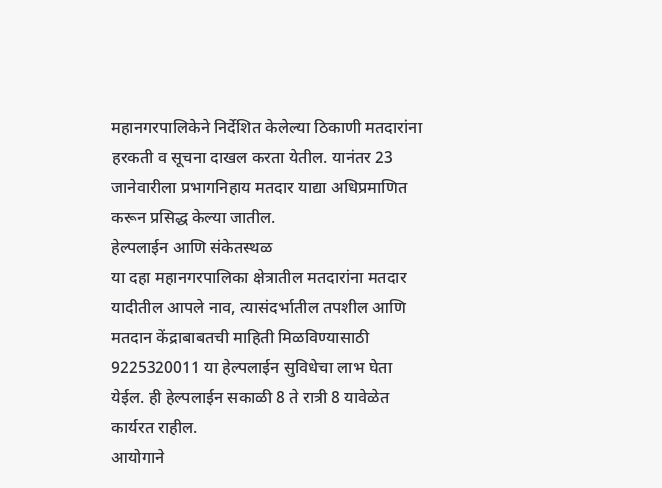महानगरपालिकेने निर्देशित केलेल्या ठिकाणी मतदारांना हरकती व सूचना दाखल करता येतील. यानंतर 23 जानेवारीला प्रभागनिहाय मतदार याद्या अधिप्रमाणित करून प्रसिद्ध केल्या जातील.
हेल्पलाईन आणि संकेतस्थळ
या दहा महानगरपालिका क्षेत्रातील मतदारांना मतदार यादीतील आपले नाव, त्यासंदर्भातील तपशील आणि मतदान केंद्राबाबतची माहिती मिळविण्यासाठी 9225320011 या हेल्पलाईन सुविधेचा लाभ घेता येईल. ही हेल्पलाईन सकाळी 8 ते रात्री 8 यावेळेत कार्यरत राहील.
आयोगाने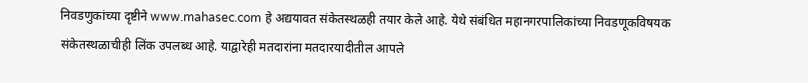निवडणुकांच्या दृष्टीने www.mahasec.com हे अद्ययावत संकेतस्थळही तयार केले आहे. येथे संबंधित महानगरपालिकांच्या निवडणूकविषयक संकेतस्थळाचीही लिंक उपलब्ध आहे. याद्वारेही मतदारांना मतदारयादीतील आपले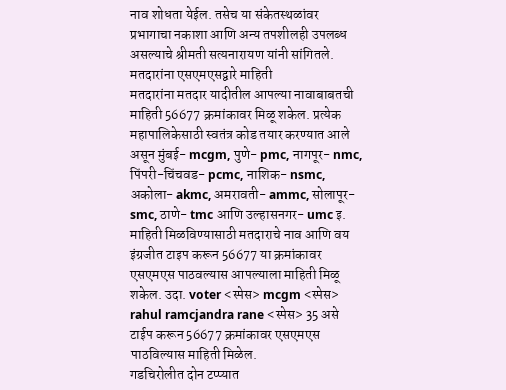नाव शोधता येईल. तसेच या संकेतस्थळांवर प्रभागाचा नकाशा आणि अन्य तपशीलही उपलब्ध असल्याचे श्रीमती सत्यनारायण यांनी सांगितले.
मतदारांना एसएमएसद्वारे माहिती
मतदारांना मतदार यादीतील आपल्या नावाबाबतची माहिती 56677 क्रमांकावर मिळू शकेल. प्रत्येक महापालिकेसाठी स्वतंत्र कोड तयार करण्यात आले असून मुंबई- mcgm, पुणे- pmc, नागपूर- nmc, पिंपरी-चिंचवड- pcmc, नाशिक- nsmc, अकोला- akmc, अमरावती- ammc, सोलापूर- smc, ठाणे- tmc आणि उल्हासनगर- umc इ.
माहिती मिळविण्यासाठी मतदाराचे नाव आणि वय इंग्रजीत टाइप करून 56677 या क्रमांकावर एसएमएस पाठवल्यास आपल्याला माहिती मिळू शकेल. उदा. voter <स्पेस> mcgm <स्पेस> rahul ramcjandra rane <स्पेस> 35 असे टाईप करून 56677 क्रमांकावर एसएमएस पाठविल्यास माहिती मिळेल.
गडचिरोलीत दोन टप्प्यात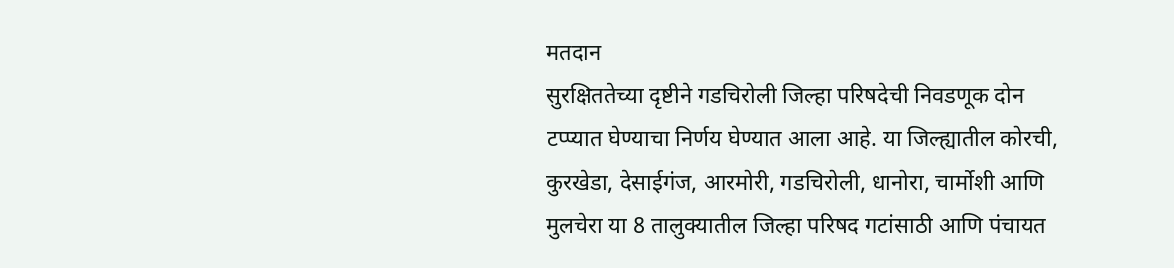मतदान
सुरक्षिततेच्या दृष्टीने गडचिरोली जिल्हा परिषदेची निवडणूक दोन टप्प्यात घेण्याचा निर्णय घेण्यात आला आहे. या जिल्ह्यातील कोरची, कुरखेडा, देसाईगंज, आरमोरी, गडचिरोली, धानोरा, चार्मोशी आणि मुलचेरा या 8 तालुक्यातील जिल्हा परिषद गटांसाठी आणि पंचायत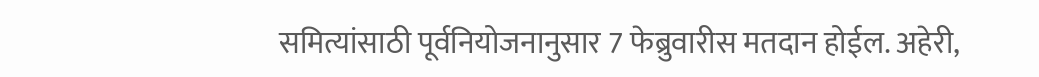समित्यांसाठी पूर्वनियोजनानुसार 7 फेब्रुवारीस मतदान होईल. अहेरी,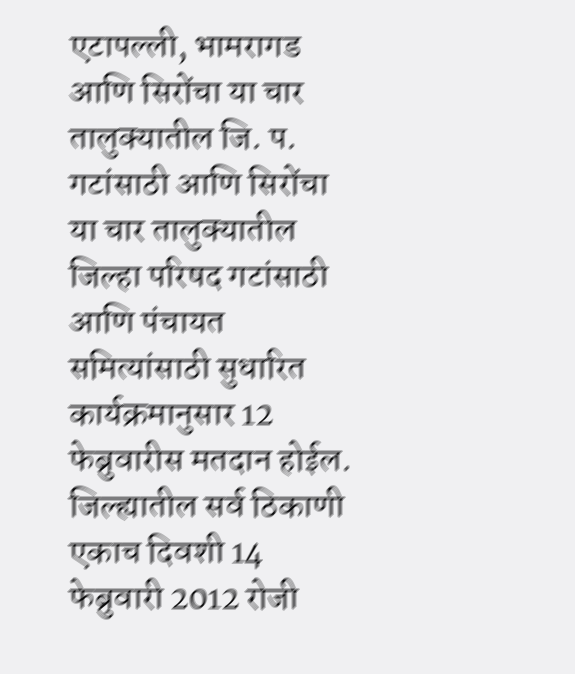एटापल्ली, भामरागड आणि सिरोंचा या चार तालुक्यातील जि. प. गटांसाठी आणि सिरोंचा या चार तालुक्यातील जिल्हा परिषद गटांसाठी आणि पंचायत समित्यांसाठी सुधारित कार्यक्रमानुसार 12 फेब्रुवारीस मतदान होईल. जिल्ह्यातील सर्व ठिकाणी एकाच दिवशी 14 फेब्रुवारी 2012 रोजी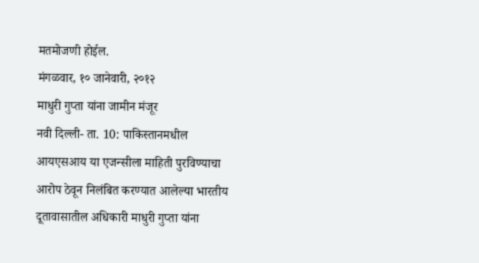मतमोजणी होईल.
मंगळवार, १० जानेवारी, २०१२
माधुरी गुप्ता यांना जामीन मंजूर
नवी दिल्ली- ता. 10: पाकिस्तानमधील आयएसआय या एजन्सीला माहिती पुरविण्याचा आरोप ठेवून निलंबित करण्यात आलेल्या भारतीय दूतावासातील अधिकारी माधुरी गुप्ता यांना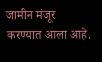जामीन मंजूर करण्यात आला आहे.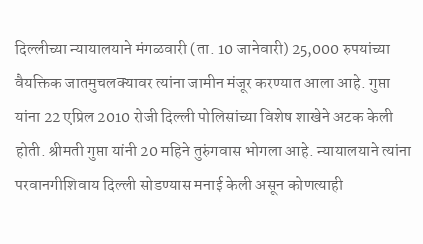दिल्लीच्या न्यायालयाने मंगळवारी (ता. 10 जानेवारी) 25,000 रुपयांच्या वैयक्तिक जातमुचलक्यावर त्यांना जामीन मंजूर करण्यात आला आहे. गुप्ता यांना 22 एप्रिल 2010 रोजी दिल्ली पोलिसांच्या विशेष शाखेने अटक केली होती. श्रीमती गुप्ता यांनी 20 महिने तुरुंगवास भोगला आहे. न्यायालयाने त्यांना परवानगीशिवाय दिल्ली सोडण्यास मनाई केली असून कोणत्याही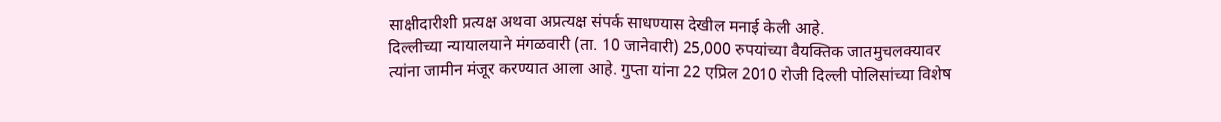साक्षीदारीशी प्रत्यक्ष अथवा अप्रत्यक्ष संपर्क साधण्यास देखील मनाई केली आहे.
दिल्लीच्या न्यायालयाने मंगळवारी (ता. 10 जानेवारी) 25,000 रुपयांच्या वैयक्तिक जातमुचलक्यावर त्यांना जामीन मंजूर करण्यात आला आहे. गुप्ता यांना 22 एप्रिल 2010 रोजी दिल्ली पोलिसांच्या विशेष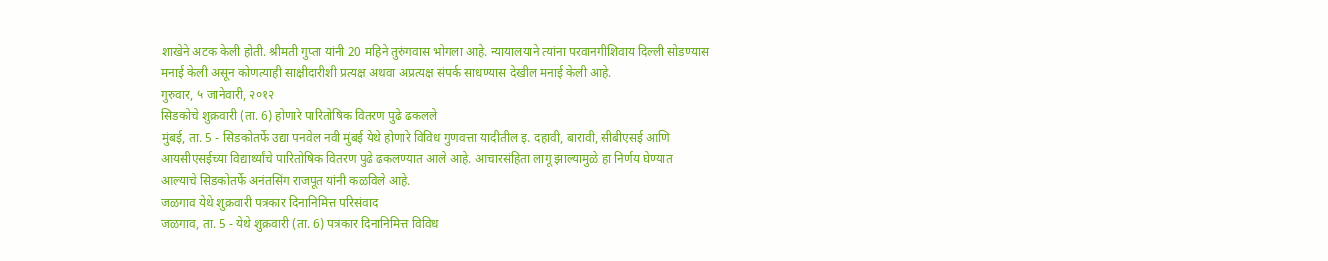शाखेने अटक केली होती. श्रीमती गुप्ता यांनी 20 महिने तुरुंगवास भोगला आहे. न्यायालयाने त्यांना परवानगीशिवाय दिल्ली सोडण्यास मनाई केली असून कोणत्याही साक्षीदारीशी प्रत्यक्ष अथवा अप्रत्यक्ष संपर्क साधण्यास देखील मनाई केली आहे.
गुरुवार, ५ जानेवारी, २०१२
सिडकोचे शुक्रवारी (ता. 6) होणारे पारितोषिक वितरण पुढे ढकलले
मुंबई, ता. 5 - सिडकोतर्फे उद्या पनवेल नवी मुंबई येथे होणारे विविध गुणवत्ता यादीतील इ. दहावी, बारावी, सीबीएसई आणि आयसीएसईच्या विद्यार्थ्यांचे पारितोषिक वितरण पुढे ढकलण्यात आले आहे. आचारसंहिता लागू झाल्यामुळे हा निर्णय घेण्यात आल्याचे सिडकोतर्फे अनंतसिंग राजपूत यांनी कळविले आहे.
जळगाव येथे शुक्रवारी पत्रकार दिनानिमित्त परिसंवाद
जळगाव, ता. 5 - येथे शुक्रवारी (ता. 6) पत्रकार दिनानिमित्त विविध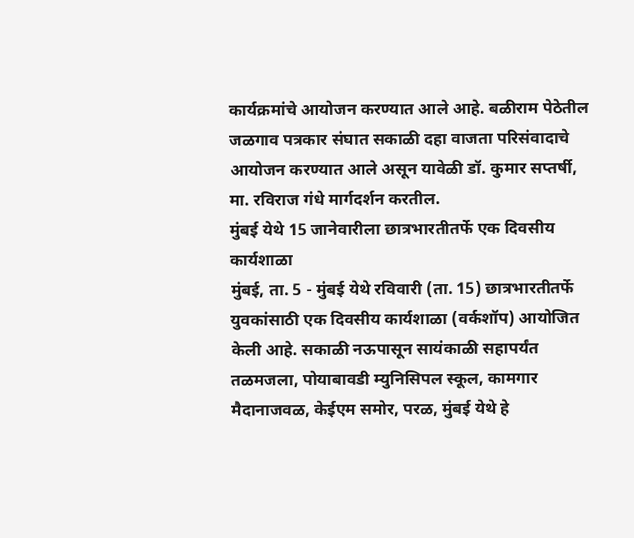कार्यक्रमांचे आयोजन करण्यात आले आहे. बळीराम पेठेतील जळगाव पत्रकार संघात सकाळी दहा वाजता परिसंवादाचे आयोजन करण्यात आले असून यावेळी डॉ. कुमार सप्तर्षी, मा. रविराज गंधे मार्गदर्शन करतील.
मुंबई येथे 15 जानेवारीला छात्रभारतीतर्फे एक दिवसीय कार्यशाळा
मुंबई, ता. 5 - मुंबई येथे रविवारी (ता. 15) छात्रभारतीतर्फे युवकांसाठी एक दिवसीय कार्यशाळा (वर्कशॉप) आयोजित केली आहे. सकाळी नऊपासून सायंकाळी सहापर्यंत तळमजला, पोयाबावडी म्युनिसिपल स्कूल, कामगार मैदानाजवळ, केईएम समोर, परळ, मुंबई येथे हे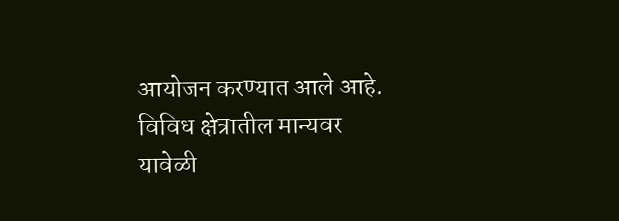आयोजन करण्यात आले आहे. विविध क्षेत्रातील मान्यवर यावेळी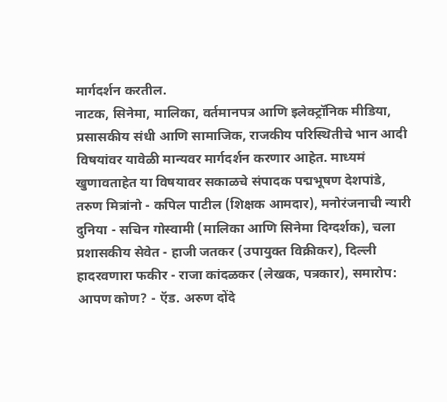मार्गदर्शन करतील.
नाटक, सिनेमा, मालिका, वर्तमानपत्र आणि इलेक्ट्रॉनिक मीडिया, प्रसासकीय संधी आणि सामाजिक, राजकीय परिस्थितीचे भान आदी विषयांवर यावेळी मान्यवर मार्गदर्शन करणार आहेत. माध्यमं खुणावताहेत या विषयावर सकाळचे संपादक पद्मभूषण देशपांडे, तरुण मित्रांनो - कपिल पाटील (शिक्षक आमदार), मनोरंजनाची न्यारी दुनिया - सचिन गोस्वामी (मालिका आणि सिनेमा दिग्दर्शक), चला प्रशासकीय सेवेत - हाजी जतकर (उपायुक्त विक्रीकर), दिल्ली हादरवणारा फकीर - राजा कांदळकर (लेखक, पत्रकार), समारोप: आपण कोण? - ऍड. अरुण दोंदे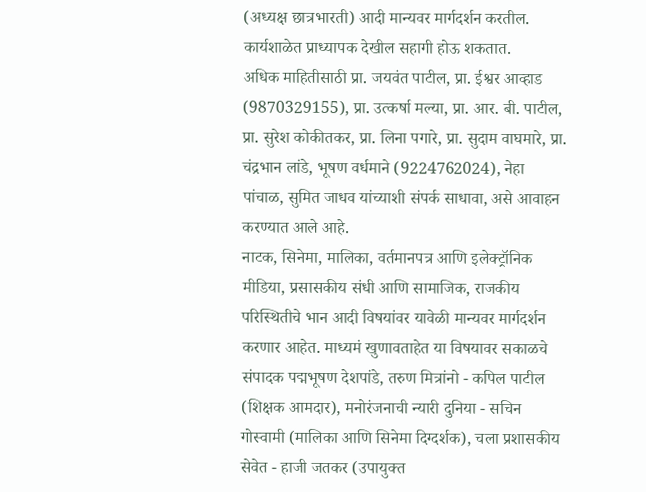(अध्यक्ष छात्रभारती) आदी मान्यवर मार्गदर्शन करतील. कार्यशाळेत प्राध्यापक देखील सहागी होऊ शकतात.
अधिक माहितीसाठी प्रा. जयवंत पाटील, प्रा. ईश्वर आव्हाड (9870329155), प्रा. उत्कर्षा मल्या, प्रा. आर. बी. पाटील, प्रा. सुरेश कोकीतकर, प्रा. लिना पगारे, प्रा. सुदाम वाघमारे, प्रा. चंद्रभान लांडे, भूषण वर्धमाने (9224762024), नेहा पांचाळ, सुमित जाधव यांच्याशी संपर्क साधावा, असे आवाहन करण्यात आले आहे.
नाटक, सिनेमा, मालिका, वर्तमानपत्र आणि इलेक्ट्रॉनिक मीडिया, प्रसासकीय संधी आणि सामाजिक, राजकीय परिस्थितीचे भान आदी विषयांवर यावेळी मान्यवर मार्गदर्शन करणार आहेत. माध्यमं खुणावताहेत या विषयावर सकाळचे संपादक पद्मभूषण देशपांडे, तरुण मित्रांनो - कपिल पाटील (शिक्षक आमदार), मनोरंजनाची न्यारी दुनिया - सचिन गोस्वामी (मालिका आणि सिनेमा दिग्दर्शक), चला प्रशासकीय सेवेत - हाजी जतकर (उपायुक्त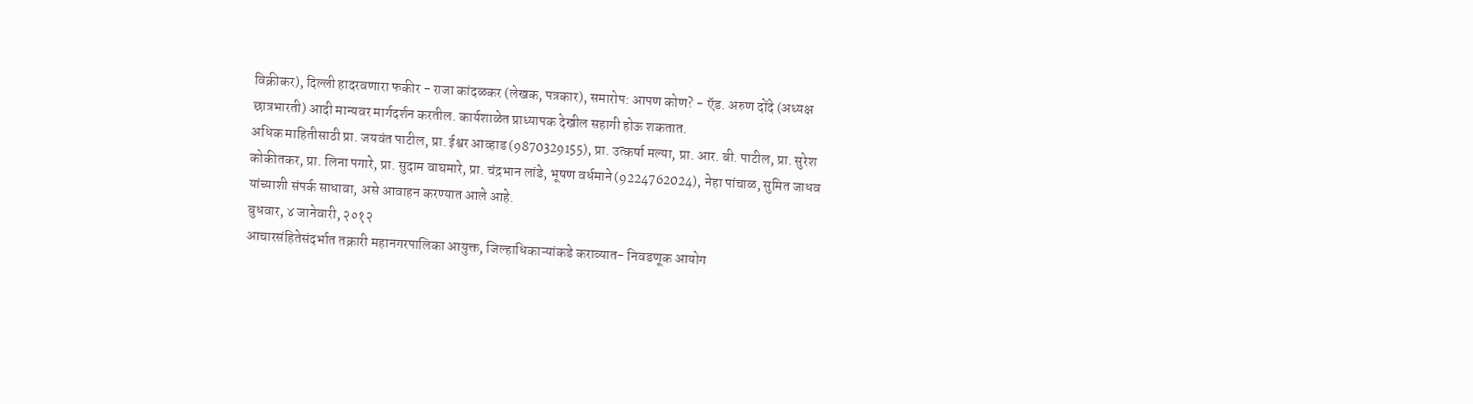विक्रीकर), दिल्ली हादरवणारा फकीर - राजा कांदळकर (लेखक, पत्रकार), समारोप: आपण कोण? - ऍड. अरुण दोंदे (अध्यक्ष छात्रभारती) आदी मान्यवर मार्गदर्शन करतील. कार्यशाळेत प्राध्यापक देखील सहागी होऊ शकतात.
अधिक माहितीसाठी प्रा. जयवंत पाटील, प्रा. ईश्वर आव्हाड (9870329155), प्रा. उत्कर्षा मल्या, प्रा. आर. बी. पाटील, प्रा. सुरेश कोकीतकर, प्रा. लिना पगारे, प्रा. सुदाम वाघमारे, प्रा. चंद्रभान लांडे, भूषण वर्धमाने (9224762024), नेहा पांचाळ, सुमित जाधव यांच्याशी संपर्क साधावा, असे आवाहन करण्यात आले आहे.
बुधवार, ४ जानेवारी, २०१२
आचारसंहितेसंदर्भात तक्रारी महानगरपालिका आयुक्त, जिल्हाधिकाऱ्यांकडे कराव्यात- निवडणूक आयोग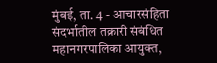मुंबई, ता. 4 - आचारसंहिता संदर्भातील तक्रारी संबंधित महानगरपालिका आयुक्त,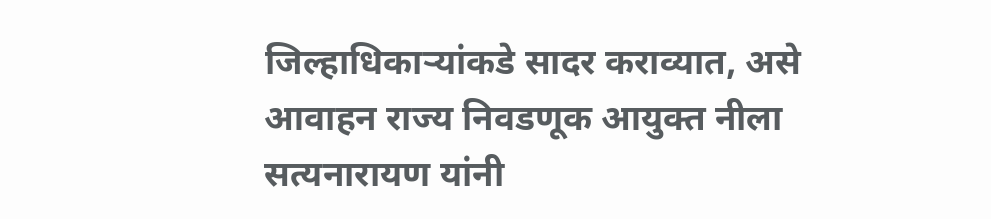जिल्हाधिकाऱ्यांकडे सादर कराव्यात, असे आवाहन राज्य निवडणूक आयुक्त नीला सत्यनारायण यांनी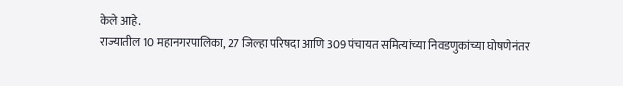केले आहे.
राज्यातील 10 महानगरपालिका, 27 जिल्हा परिषदा आणि 309 पंचायत समित्यांच्या निवडणुकांच्या घोषणेनंतर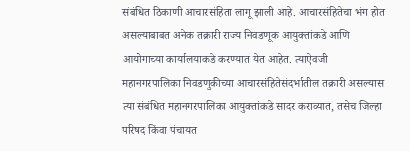संबंधित ठिकाणी आचारसंहिता लागू झाली आहे. आचारसंहितेचा भंग होत असल्याबाबत अनेक तक्रारी राज्य निवडणूक आयुक्तांकडे आणि आयोगाच्या कार्यालयाकडे करण्यात येत आहेत. त्याऐवजी महानगरपालिका निवडणुकीच्या आचारसंहितेसंदर्भातील तक्रारी असल्यास त्या संबंधित महानगरपालिका आयुक्तांकडे सादर कराव्यात, तसेच जिल्हा परिषद किंवा पंचायत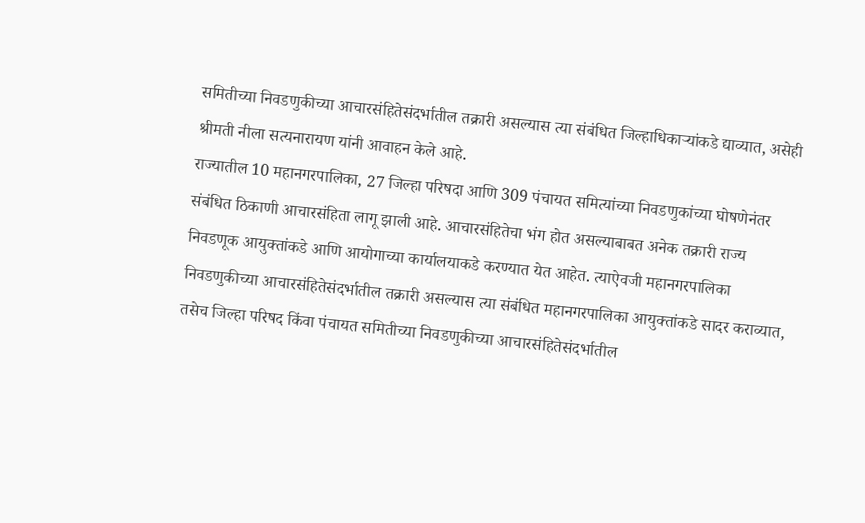समितीच्या निवडणुकीच्या आचारसंहितेसंदर्भातील तक्रारी असल्यास त्या संबंधित जिल्हाधिकाऱ्यांकडे द्याव्यात, असेही श्रीमती नीला सत्यनारायण यांनी आवाहन केले आहे.
राज्यातील 10 महानगरपालिका, 27 जिल्हा परिषदा आणि 309 पंचायत समित्यांच्या निवडणुकांच्या घोषणेनंतर संबंधित ठिकाणी आचारसंहिता लागू झाली आहे. आचारसंहितेचा भंग होत असल्याबाबत अनेक तक्रारी राज्य निवडणूक आयुक्तांकडे आणि आयोगाच्या कार्यालयाकडे करण्यात येत आहेत. त्याऐवजी महानगरपालिका निवडणुकीच्या आचारसंहितेसंदर्भातील तक्रारी असल्यास त्या संबंधित महानगरपालिका आयुक्तांकडे सादर कराव्यात, तसेच जिल्हा परिषद किंवा पंचायत समितीच्या निवडणुकीच्या आचारसंहितेसंदर्भातील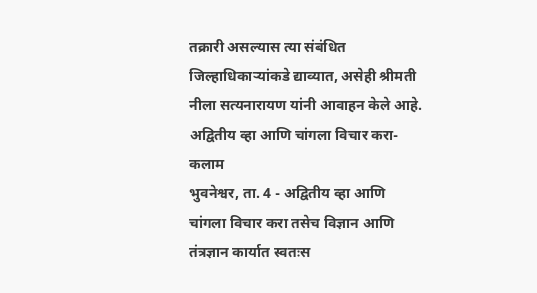तक्रारी असल्यास त्या संबंधित जिल्हाधिकाऱ्यांकडे द्याव्यात, असेही श्रीमती नीला सत्यनारायण यांनी आवाहन केले आहे.
अद्वितीय व्हा आणि चांगला विचार करा- कलाम
भुवनेश्वर, ता. 4 - अद्वितीय व्हा आणि चांगला विचार करा तसेच विज्ञान आणि तंत्रज्ञान कार्यात स्वतःस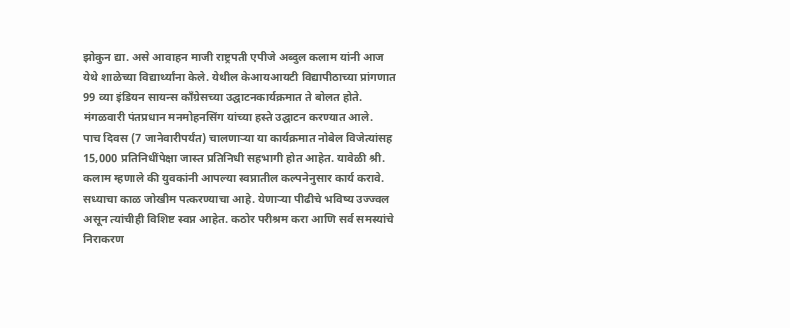झोकुन द्या. असे आवाहन माजी राष्ट्रपती एपीजे अब्दुल कलाम यांनी आज येथे शाळेच्या विद्यार्थ्यांना केले. येथील केआयआयटी विद्यापीठाच्या प्रांगणात 99 व्या इंडियन सायन्स काँग्रेसच्या उद्घाटनकार्यक्रमात ते बोलत होते. मंगळवारी पंतप्रधान मनमोहनसिंग यांच्या हस्ते उद्घाटन करण्यात आले.
पाच दिवस (7 जानेवारीपर्यंत) चालणाऱ्या या कार्यक्रमात नोबेल विजेत्यांसह 15,000 प्रतिनिधींपेक्षा जास्त प्रतिनिधी सहभागी होत आहेत. यावेळी श्री. कलाम म्हणाले की युवकांनी आपल्या स्वप्नातील कल्पनेनुसार कार्य करावे. सध्याचा काळ जोखीम पत्करण्याचा आहे. येणाऱ्या पीढीचे भविष्य उज्ज्वल असून त्यांचीही विशिष्ट स्वप्न आहेत. कठोर परीश्रम करा आणि सर्व समस्यांचे निराकरण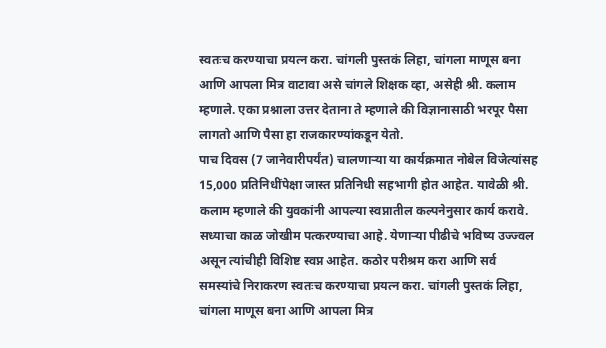स्वतःच करण्याचा प्रयत्न करा. चांगली पुस्तकं लिहा, चांगला माणूस बना आणि आपला मित्र वाटावा असे चांगले शिक्षक व्हा, असेही श्री. कलाम म्हणाले. एका प्रश्नाला उत्तर देताना ते म्हणाले की विज्ञानासाठी भरपूर पैसा लागतो आणि पैसा हा राजकारण्यांकडून येतो.
पाच दिवस (7 जानेवारीपर्यंत) चालणाऱ्या या कार्यक्रमात नोबेल विजेत्यांसह 15,000 प्रतिनिधींपेक्षा जास्त प्रतिनिधी सहभागी होत आहेत. यावेळी श्री. कलाम म्हणाले की युवकांनी आपल्या स्वप्नातील कल्पनेनुसार कार्य करावे. सध्याचा काळ जोखीम पत्करण्याचा आहे. येणाऱ्या पीढीचे भविष्य उज्ज्वल असून त्यांचीही विशिष्ट स्वप्न आहेत. कठोर परीश्रम करा आणि सर्व समस्यांचे निराकरण स्वतःच करण्याचा प्रयत्न करा. चांगली पुस्तकं लिहा, चांगला माणूस बना आणि आपला मित्र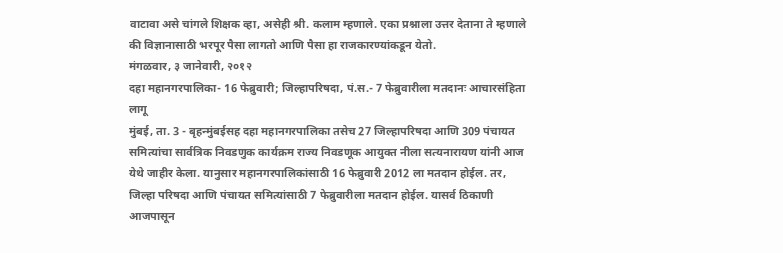वाटावा असे चांगले शिक्षक व्हा, असेही श्री. कलाम म्हणाले. एका प्रश्नाला उत्तर देताना ते म्हणाले की विज्ञानासाठी भरपूर पैसा लागतो आणि पैसा हा राजकारण्यांकडून येतो.
मंगळवार, ३ जानेवारी, २०१२
दहा महानगरपालिका- 16 फेब्रुवारी; जिल्हापरिषदा, पं.स.- 7 फेब्रुवारीला मतदानः आचारसंहिता लागू
मुंबई, ता. 3 - बृहन्मुंबईसह दहा महानगरपालिका तसेच 27 जिल्हापरिषदा आणि 309 पंचायत समित्यांचा सार्वत्रिक निवडणुक कार्यक्रम राज्य निवडणूक आयुक्त नीला सत्यनारायण यांनी आज येथे जाहीर केला. यानुसार महानगरपालिकांसाठी 16 फेब्रुवारी 2012 ला मतदान होईल. तर, जिल्हा परिषदा आणि पंचायत समित्यांसाठी 7 फेब्रुवारीला मतदान होईल. यासर्व ठिकाणी आजपासून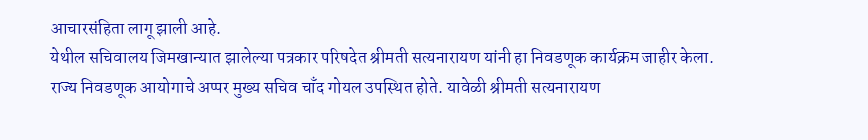आचारसंहिता लागू झाली आहे.
येथील सचिवालय जिमखान्यात झालेल्या पत्रकार परिषदेत श्रीमती सत्यनारायण यांनी हा निवडणूक कार्यक्रम जाहीर केला. राज्य निवडणूक आयोगाचे अप्पर मुख्य सचिव चाँद गोयल उपस्थित होते. यावेळी श्रीमती सत्यनारायण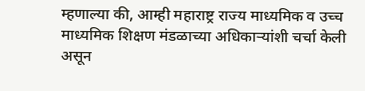म्हणाल्या की, आम्ही महाराष्ट्र राज्य माध्यमिक व उच्च माध्यमिक शिक्षण मंडळाच्या अधिकाऱ्यांशी चर्चा केली असून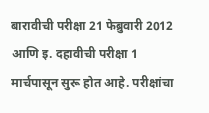बारावीची परीक्षा 21 फेब्रुवारी 2012 आणि इ. दहावीची परीक्षा 1 मार्चपासून सुरू होत आहे. परीक्षांचा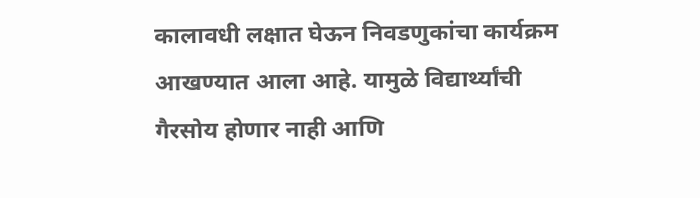कालावधी लक्षात घेऊन निवडणुकांचा कार्यक्रम आखण्यात आला आहे. यामुळे विद्यार्थ्यांची गैरसोय होणार नाही आणि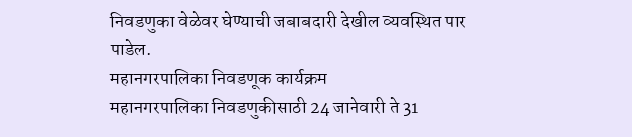निवडणुका वेळेवर घेण्याची जबाबदारी देखील व्यवस्थित पार पाडेल.
महानगरपालिका निवडणूक कार्यक्रम
महानगरपालिका निवडणुकीसाठी 24 जानेवारी ते 31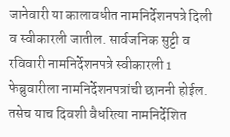जानेवारी या कालावधीत नामनिर्देशनपत्रे दिली व स्वीकारली जातील. सार्वजनिक सुट्टी व रविवारी नामनिर्देशनपत्रे स्वीकारली 1 फेब्रुवारीला नामनिर्देशनपत्रांची छाननी होईल. तसेच याच दिवशी वैधरित्या नामनिर्देशित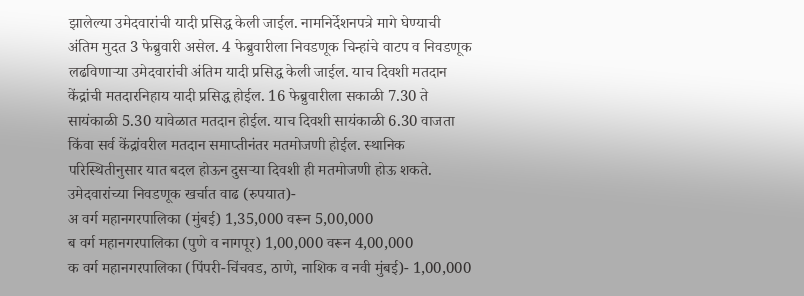झालेल्या उमेदवारांची यादी प्रसिद्ध केली जाईल. नामनिर्देशनपत्रे मागे घेण्याची अंतिम मुदत 3 फेब्रुवारी असेल. 4 फेब्रुवारीला निवडणूक चिन्हांचे वाटप व निवडणूक लढविणाऱ्या उमेदवारांची अंतिम यादी प्रसिद्ध केली जाईल. याच दिवशी मतदान केंद्रांची मतदारनिहाय यादी प्रसिद्ध होईल. 16 फेब्रुवारीला सकाळी 7.30 ते सायंकाळी 5.30 यावेळात मतदान होईल. याच दिवशी सायंकाळी 6.30 वाजता किंवा सर्व केंद्रांवरील मतदान समाप्तीनंतर मतमोजणी होईल. स्थानिक परिस्थितीनुसार यात बदल होऊन दुसऱ्या दिवशी ही मतमोजणी होऊ शकते.
उमेदवारांच्या निवडणूक खर्चात वाढ (रुपयात)-
अ वर्ग महानगरपालिका (मुंबई) 1,35,000 वरून 5,00,000
ब वर्ग महानगरपालिका (पुणे व नागपूर) 1,00,000 वरून 4,00,000
क वर्ग महानगरपालिका (पिंपरी-चिंचवड, ठाणे, नाशिक व नवी मुंबई)- 1,00,000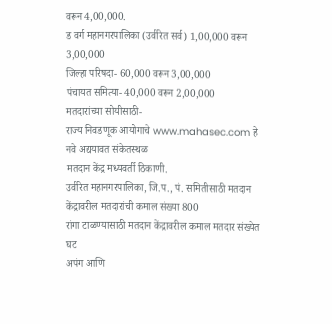वरून 4,00,000.
ड वर्ग महानगरपालिका (उर्वरित सर्व) 1,00,000 वरून 3,00,000
जिल्हा परिषदा- 60,000 वरून 3,00,000
पंचायत समित्या- 40,000 वरून 2,00,000
मतदारांच्या सोयीसाठी-
राज्य निवडणूक आयोगाचे www.mahasec.com हे नवे अद्ययावत संकेतस्थळ
मतदान केंद्र मध्यवर्ती ठिकाणी.
उर्वरित महानगरपालिका, जि.प., पं. समितीसाठी मतदान केंद्रावरील मतदारांची कमाल संख्या 800
रांगा टाळण्यासाठी मतदान केंद्रावरील कमाल मतदार संख्येत घट
अपंग आणि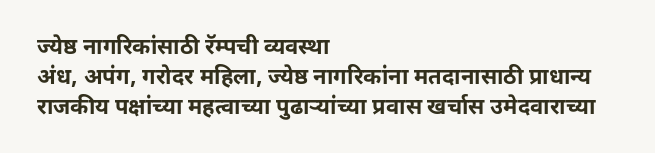ज्येष्ठ नागरिकांसाठी रॅम्पची व्यवस्था
अंध, अपंग, गरोदर महिला, ज्येष्ठ नागरिकांना मतदानासाठी प्राधान्य
राजकीय पक्षांच्या महत्वाच्या पुढाऱ्यांच्या प्रवास खर्चास उमेदवाराच्या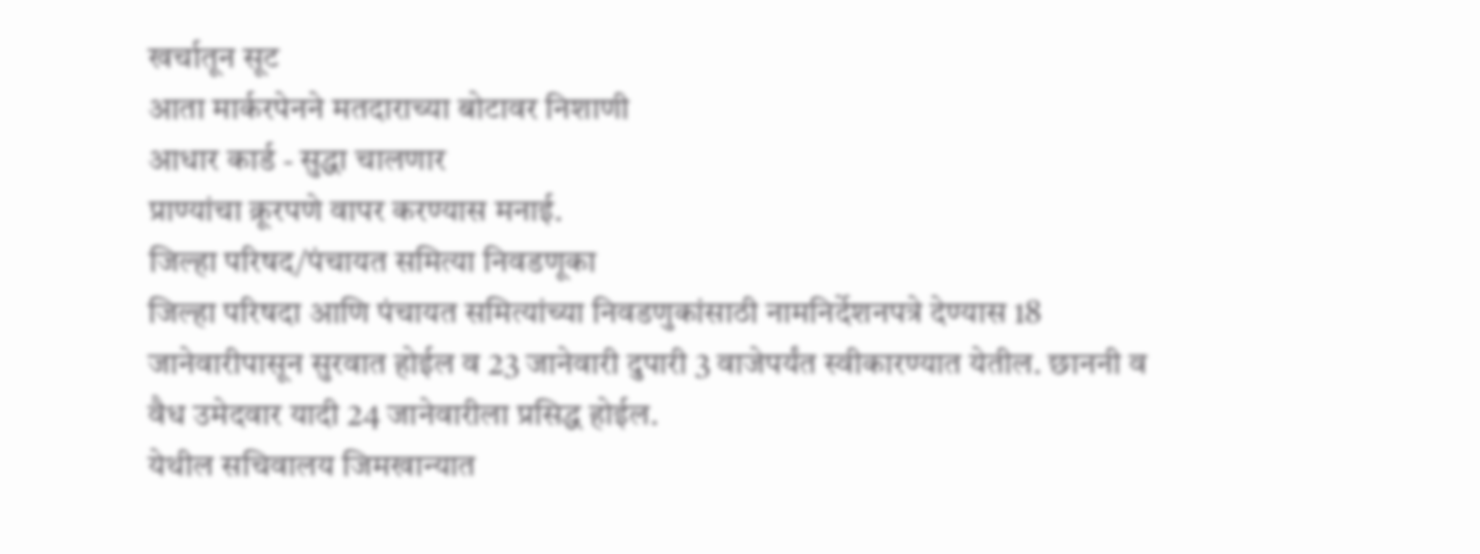खर्चातून सूट
आता मार्करपेनने मतदाराच्या बोटावर निशाणी
आधार कार्ड - सुद्धा चालणार
प्राण्यांचा क्रूरपणे वापर करण्यास मनाई.
जिल्हा परिषद/पंचायत समित्या निवडणूका
जिल्हा परिषदा आणि पंचायत समित्यांच्या निवडणुकांसाठी नामनिर्देशनपत्रे देण्यास 18 जानेवारीपासून सुरवात होईल व 23 जानेवारी दुपारी 3 वाजेपर्यंत स्वीकारण्यात येतील. छाननी व वैध उमेदवार यादी 24 जानेवारीला प्रसिद्ध होईल.
येथील सचिवालय जिमखान्यात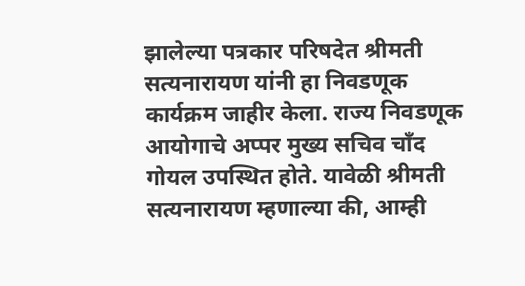झालेल्या पत्रकार परिषदेत श्रीमती सत्यनारायण यांनी हा निवडणूक कार्यक्रम जाहीर केला. राज्य निवडणूक आयोगाचे अप्पर मुख्य सचिव चाँद गोयल उपस्थित होते. यावेळी श्रीमती सत्यनारायण म्हणाल्या की, आम्ही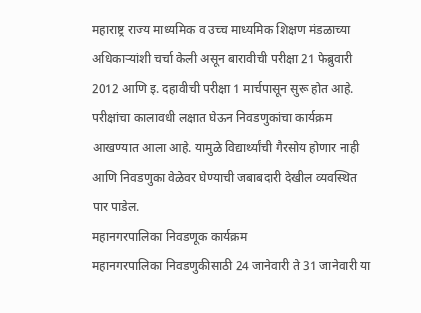महाराष्ट्र राज्य माध्यमिक व उच्च माध्यमिक शिक्षण मंडळाच्या अधिकाऱ्यांशी चर्चा केली असून बारावीची परीक्षा 21 फेब्रुवारी 2012 आणि इ. दहावीची परीक्षा 1 मार्चपासून सुरू होत आहे. परीक्षांचा कालावधी लक्षात घेऊन निवडणुकांचा कार्यक्रम आखण्यात आला आहे. यामुळे विद्यार्थ्यांची गैरसोय होणार नाही आणि निवडणुका वेळेवर घेण्याची जबाबदारी देखील व्यवस्थित पार पाडेल.
महानगरपालिका निवडणूक कार्यक्रम
महानगरपालिका निवडणुकीसाठी 24 जानेवारी ते 31 जानेवारी या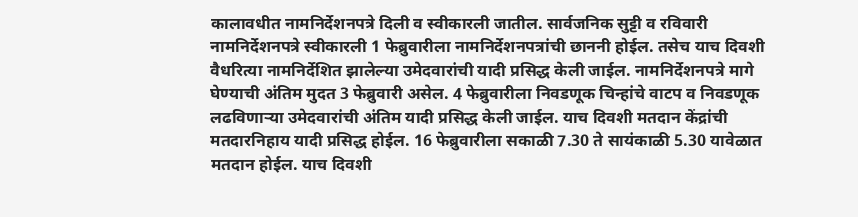कालावधीत नामनिर्देशनपत्रे दिली व स्वीकारली जातील. सार्वजनिक सुट्टी व रविवारी नामनिर्देशनपत्रे स्वीकारली 1 फेब्रुवारीला नामनिर्देशनपत्रांची छाननी होईल. तसेच याच दिवशी वैधरित्या नामनिर्देशित झालेल्या उमेदवारांची यादी प्रसिद्ध केली जाईल. नामनिर्देशनपत्रे मागे घेण्याची अंतिम मुदत 3 फेब्रुवारी असेल. 4 फेब्रुवारीला निवडणूक चिन्हांचे वाटप व निवडणूक लढविणाऱ्या उमेदवारांची अंतिम यादी प्रसिद्ध केली जाईल. याच दिवशी मतदान केंद्रांची मतदारनिहाय यादी प्रसिद्ध होईल. 16 फेब्रुवारीला सकाळी 7.30 ते सायंकाळी 5.30 यावेळात मतदान होईल. याच दिवशी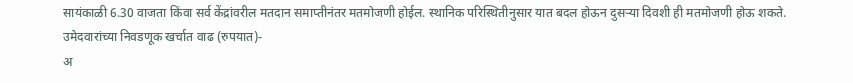सायंकाळी 6.30 वाजता किंवा सर्व केंद्रांवरील मतदान समाप्तीनंतर मतमोजणी होईल. स्थानिक परिस्थितीनुसार यात बदल होऊन दुसऱ्या दिवशी ही मतमोजणी होऊ शकते.
उमेदवारांच्या निवडणूक खर्चात वाढ (रुपयात)-
अ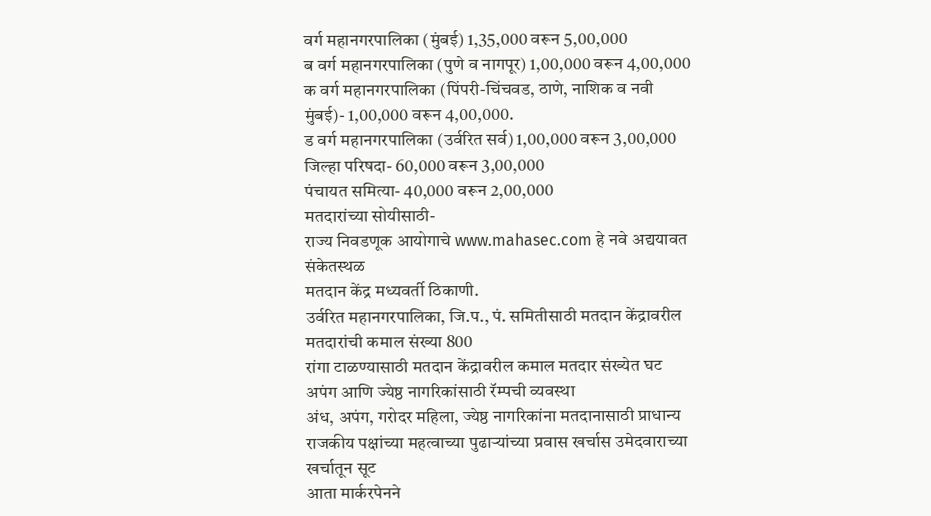वर्ग महानगरपालिका (मुंबई) 1,35,000 वरून 5,00,000
ब वर्ग महानगरपालिका (पुणे व नागपूर) 1,00,000 वरून 4,00,000
क वर्ग महानगरपालिका (पिंपरी-चिंचवड, ठाणे, नाशिक व नवी मुंबई)- 1,00,000 वरून 4,00,000.
ड वर्ग महानगरपालिका (उर्वरित सर्व) 1,00,000 वरून 3,00,000
जिल्हा परिषदा- 60,000 वरून 3,00,000
पंचायत समित्या- 40,000 वरून 2,00,000
मतदारांच्या सोयीसाठी-
राज्य निवडणूक आयोगाचे www.mahasec.com हे नवे अद्ययावत संकेतस्थळ
मतदान केंद्र मध्यवर्ती ठिकाणी.
उर्वरित महानगरपालिका, जि.प., पं. समितीसाठी मतदान केंद्रावरील मतदारांची कमाल संख्या 800
रांगा टाळण्यासाठी मतदान केंद्रावरील कमाल मतदार संख्येत घट
अपंग आणि ज्येष्ठ नागरिकांसाठी रॅम्पची व्यवस्था
अंध, अपंग, गरोदर महिला, ज्येष्ठ नागरिकांना मतदानासाठी प्राधान्य
राजकीय पक्षांच्या महत्वाच्या पुढाऱ्यांच्या प्रवास खर्चास उमेदवाराच्या खर्चातून सूट
आता मार्करपेनने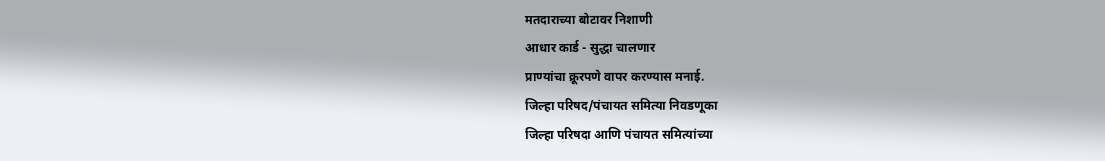मतदाराच्या बोटावर निशाणी
आधार कार्ड - सुद्धा चालणार
प्राण्यांचा क्रूरपणे वापर करण्यास मनाई.
जिल्हा परिषद/पंचायत समित्या निवडणूका
जिल्हा परिषदा आणि पंचायत समित्यांच्या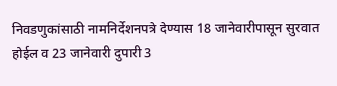निवडणुकांसाठी नामनिर्देशनपत्रे देण्यास 18 जानेवारीपासून सुरवात होईल व 23 जानेवारी दुपारी 3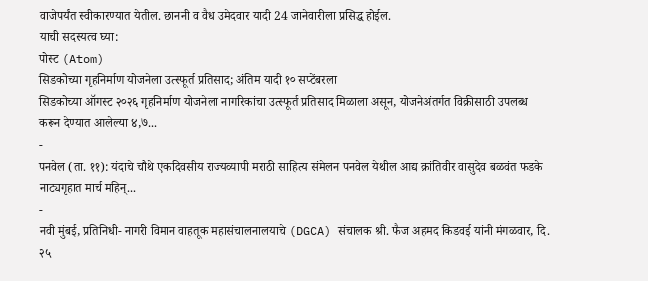वाजेपर्यंत स्वीकारण्यात येतील. छाननी व वैध उमेदवार यादी 24 जानेवारीला प्रसिद्ध होईल.
याची सदस्यत्व घ्या:
पोस्ट (Atom)
सिडकोच्या गृहनिर्माण योजनेला उत्स्फूर्त प्रतिसाद; अंतिम यादी १० सप्टेंबरला
सिडकोच्या ऑगस्ट २०२६ गृहनिर्माण योजनेला नागरिकांचा उत्स्फूर्त प्रतिसाद मिळाला असून, योजनेअंतर्गत विक्रीसाठी उपलब्ध करून देण्यात आलेल्या ४,७...
-
पनवेल (ता. ११): यंदाचे चौथे एकदिवसीय राज्यव्यापी मराठी साहित्य संमेलन पनवेल येथील आद्य क्रांतिवीर वासुदेव बळवंत फडके नाट्यगृहात मार्च महिन्...
-
नवी मुंबई, प्रतिनिधी- नागरी विमान वाहतूक महासंचालनालयाचे (DGCA) संचालक श्री. फैज अहमद किडवई यांनी मंगळवार, दि. २५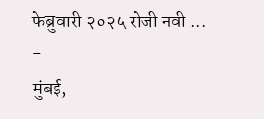फेब्रुवारी २०२५ रोजी नवी ...
-
मुंबई,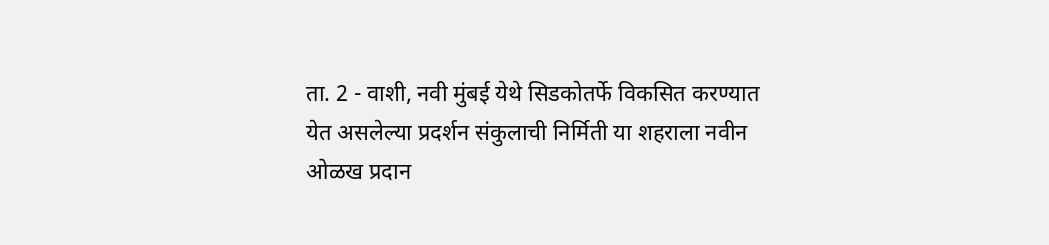ता. 2 - वाशी, नवी मुंबई येथे सिडकोतर्फे विकसित करण्यात येत असलेल्या प्रदर्शन संकुलाची निर्मिती या शहराला नवीन ओळख प्रदान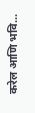करेल आणि भवि...